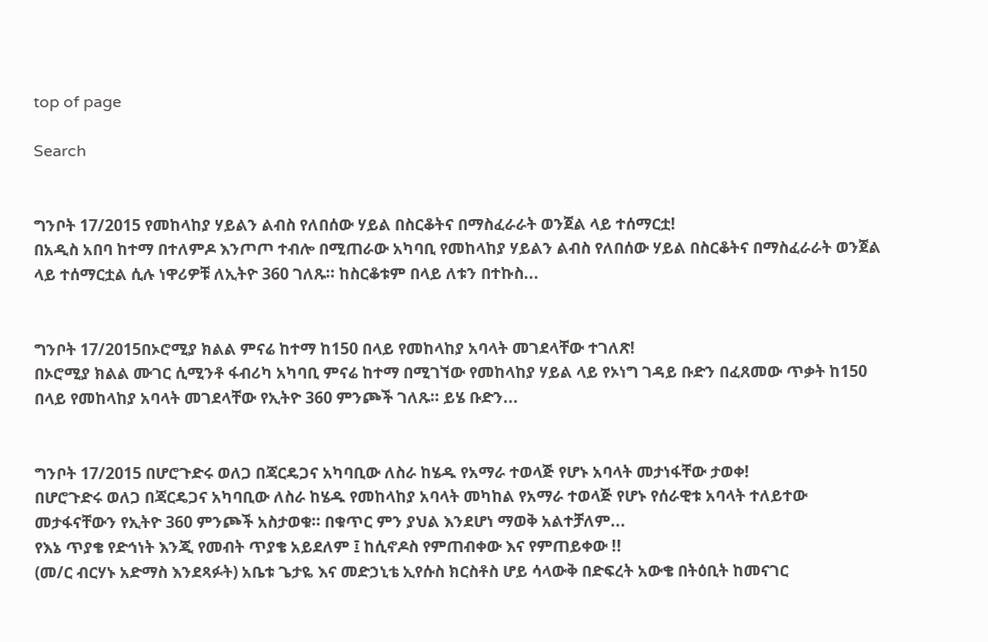top of page

Search


ግንቦት 17/2015 የመከላከያ ሃይልን ልብስ የለበሰው ሃይል በስርቆትና በማስፈራራት ወንጀል ላይ ተሰማርቷ!
በአዲስ አበባ ከተማ በተለምዶ እንጦጦ ተብሎ በሚጠራው አካባቢ የመከላከያ ሃይልን ልብስ የለበሰው ሃይል በስርቆትና በማስፈራራት ወንጀል ላይ ተሰማርቷል ሲሉ ነዋሪዎቹ ለኢትዮ 360 ገለጹ። ከስርቆቱም በላይ ለቱን በተኩስ...


ግንቦት 17/2015በኦሮሚያ ክልል ምናሬ ከተማ ከ150 በላይ የመከላከያ አባላት መገደላቸው ተገለጽ!
በኦሮሚያ ክልል ሙገር ሲሚንቶ ፋብሪካ አካባቢ ምናሬ ከተማ በሚገኘው የመከላከያ ሃይል ላይ የኦነግ ገዳይ ቡድን በፈጸመው ጥቃት ከ150 በላይ የመከላከያ አባላት መገደላቸው የኢትዮ 360 ምንጮች ገለጹ። ይሄ ቡድን...


ግንቦት 17/2015 በሆሮጉድሩ ወለጋ በጃርዴጋና አካባቢው ለስራ ከሄዱ የአማራ ተወላጅ የሆኑ አባላት መታነፋቸው ታወቀ!
በሆሮጉድሩ ወለጋ በጃርዴጋና አካባቢው ለስራ ከሄዱ የመከላከያ አባላት መካከል የአማራ ተወላጅ የሆኑ የሰራዊቱ አባላት ተለይተው መታፋናቸውን የኢትዮ 360 ምንጮች አስታወቁ። በቁጥር ምን ያህል እንደሆነ ማወቅ አልተቻለም...
የእኔ ጥያቄ የድኅነት እንጂ የመብት ጥያቄ አይደለም ፤ ከሲኖዶስ የምጠብቀው እና የምጠይቀው !!
(መ/ር ብርሃኑ አድማስ እንደጻፉት) አቤቱ ጌታዬ እና መድኃኒቴ ኢየሱስ ክርስቶስ ሆይ ሳላውቅ በድፍረት አውቄ በትዕቢት ከመናገር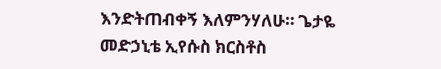እንድትጠብቀኝ እለምንሃለሁ። ጌታዬ መድኃኒቴ ኢየሱስ ክርስቶስ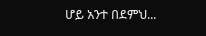ሆይ አንተ በደምህ...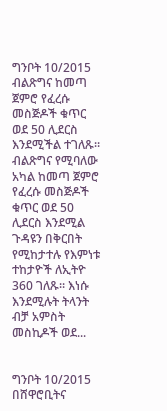ግንቦት 10/2015 ብልጽግና ከመጣ ጀምሮ የፈረሱ መስጅዶች ቁጥር ወደ 50 ሊደርስ እንደሚችል ተገለጹ።
ብልጽግና የሚባለው አካል ከመጣ ጀምሮ የፈረሱ መስጅዶች ቁጥር ወደ 50 ሊደርስ እንደሚል ጉዳዩን በቅርበት የሚከታተሉ የእምነቱ ተከታዮች ለኢትዮ 360 ገለጹ። እነሱ እንደሚሉት ትላንት ብቻ አምስት መስኪዶች ወደ...


ግንቦት 10/2015 በሸዋሮቢትና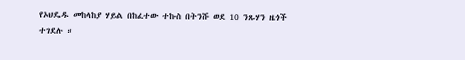የኦህዴዱ መከላከያ ሃይል በከፈተው ተኩስ በትንሹ ወደ 10 ንጹሃን ዜጎች ተገደሉ ።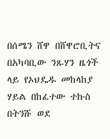በሰሜን ሸዋ በሸዋሮቢትና በአካባቢው ንጹሃን ዜጎች ላይ የኦህዴዱ መከላከያ ሃይል በከፈተው ተኩስ በትንሹ ወደ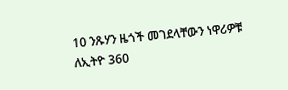10 ንጹሃን ዜጎች መገደላቸውን ነዋሪዎቹ ለኢትዮ 360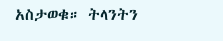አስታወቁ። ትላንትን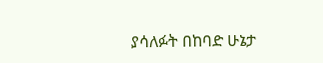ያሳለፉት በከባድ ሁኔታ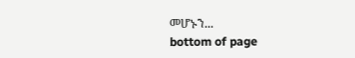መሆኑን...
bottom of page